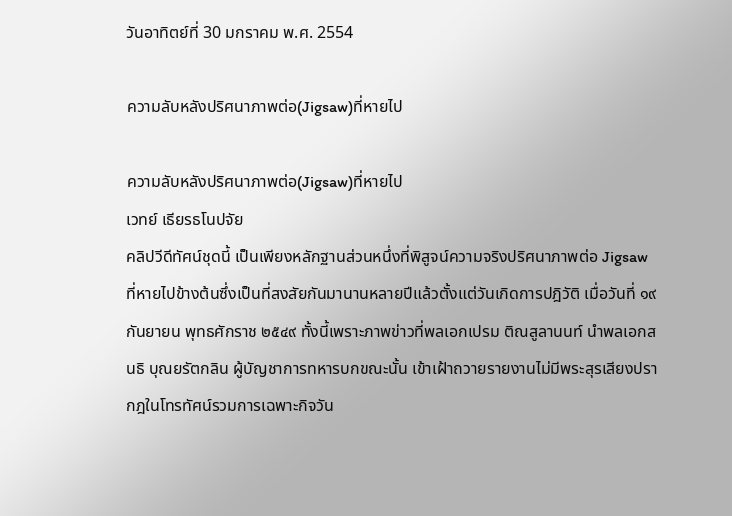วันอาทิตย์ที่ 30 มกราคม พ.ศ. 2554

ความลับหลังปริศนาภาพต่อ(Jigsaw)ที่หายไป

ความลับหลังปริศนาภาพต่อ(Jigsaw)ที่หายไป
เวทย์ เธียรธโนปจัย
คลิปวีดีทัศน์ชุดนี้ เป็นเพียงหลักฐานส่วนหนึ่งที่พิสูจน์ความจริงปริศนาภาพต่อ Jigsaw ที่หายไปข้างต้นซึ่งเป็นที่สงสัยกันมานานหลายปีแล้วตั้งแต่วันเกิดการปฎิวัติ เมื่อวันที่ ๑๙ กันยายน พุทธศักราช ๒๕๔๙ ทั้งนี้เพราะภาพข่าวที่พลเอกเปรม ติณสูลานนท์ นำพลเอกสนธิ บุณยรัตกลิน ผู้บัญชาการทหารบกขณะนั้น เข้าเฝ้าถวายรายงานไม่มีพระสุรเสียงปรากฎในโทรทัศน์รวมการเฉพาะกิจวัน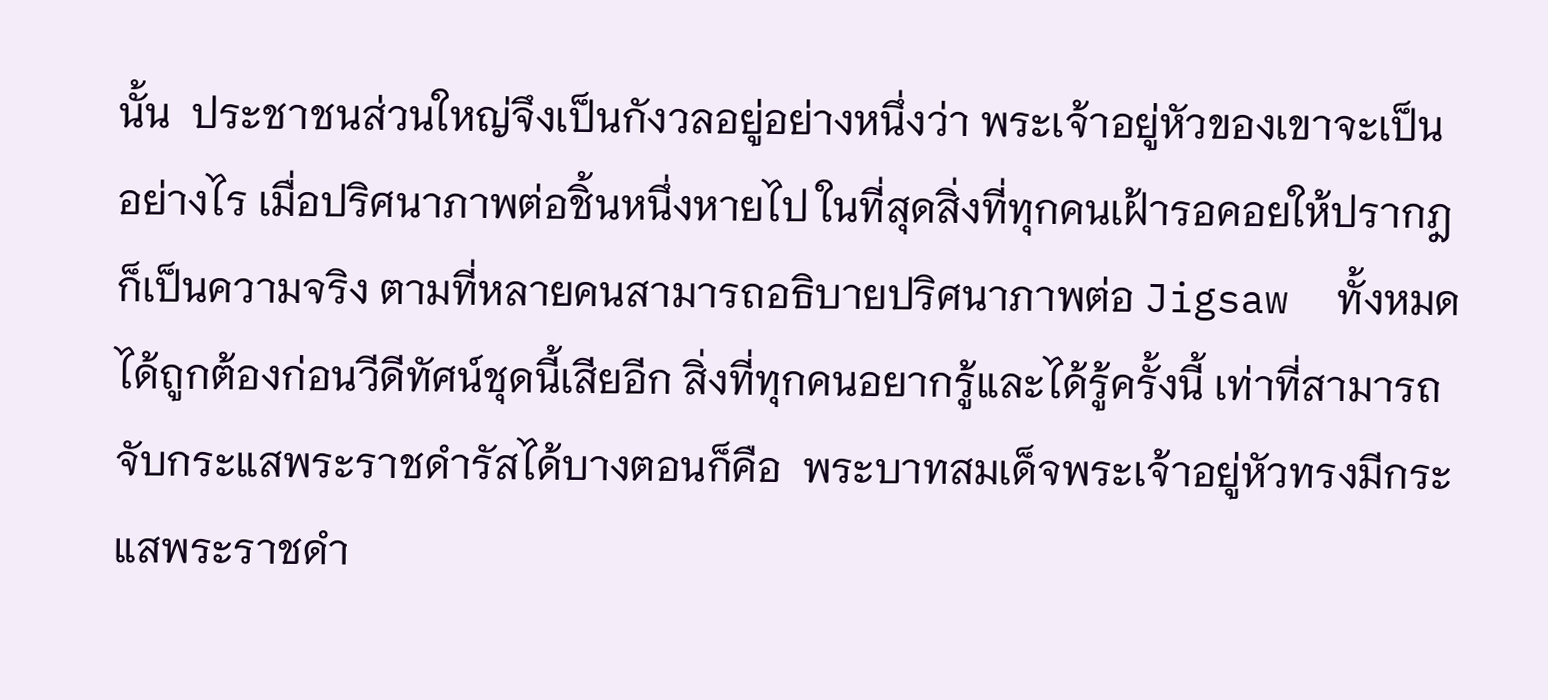นั้น  ประชาชนส่วนใหญ่จึงเป็นกังวลอยู่อย่างหนึ่งว่า พระเจ้าอยู่หัวของเขาจะเป็นอย่างไร เมื่อปริศนาภาพต่อชิ้นหนึ่งหายไป ในที่สุดสิ่งที่ทุกคนเฝ้ารอคอยให้ปรากฎก็เป็นความจริง ตามที่หลายคนสามารถอธิบายปริศนาภาพต่อ Jigsaw  ทั้งหมดได้ถูกต้องก่อนวีดีทัศน์ชุดนี้เสียอีก สิ่งที่ทุกคนอยากรู้และได้รู้ครั้งนี้ เท่าที่สามารถจับกระแสพระราชดำรัสได้บางตอนก็คือ  พระบาทสมเด็จพระเจ้าอยู่หัวทรงมีกระแสพระราชดำ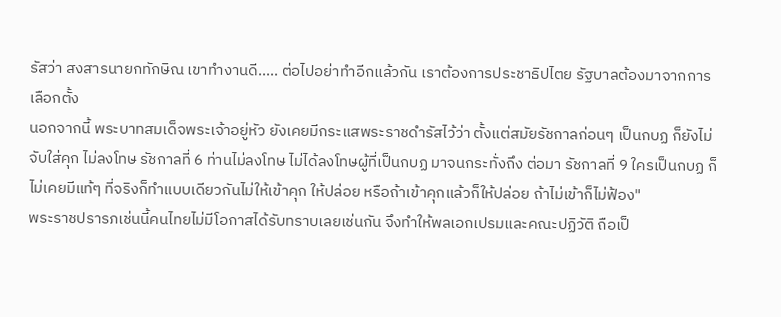รัสว่า สงสารนายกทักษิณ เขาทำงานดี..... ต่อไปอย่าทำอีกแล้วกัน เราต้องการประชาธิปไตย รัฐบาลต้องมาจากการเลือกตั้ง
นอกจากนี้ พระบาทสมเด็จพระเจ้าอยู่หัว ยังเคยมีกระแสพระราชดำรัสไว้ว่า ตั้งแต่สมัยรัชกาลก่อนๆ เป็นกบฏ ก็ยังไม่จับใส่คุก ไม่ลงโทษ รัชกาลที่ 6 ท่านไม่ลงโทษ ไม่ได้ลงโทษผู้ที่เป็นกบฏ มาจนกระทั่งถึง ต่อมา รัชกาลที่ 9 ใครเป็นกบฏ ก็ไม่เคยมีแท้ๆ ที่จริงก็ทำแบบเดียวกันไม่ให้เข้าคุก ให้ปล่อย หรือถ้าเข้าคุกแล้วก็ให้ปล่อย ถ้าไม่เข้าก็ไม่ฟ้อง"
พระราชปรารภเช่นนี้คนไทยไม่มีโอกาสได้รับทราบเลยเช่นกัน จึงทำให้พลเอกเปรมและคณะปฏิวัติ ถือเป็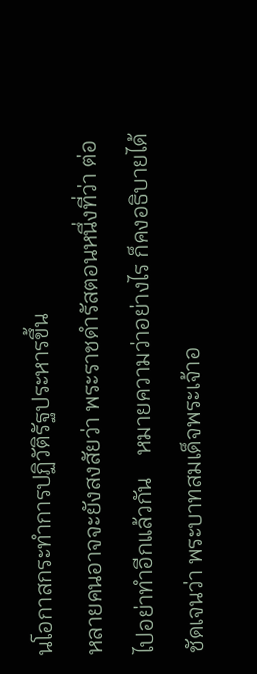นโอกาสกระทำการปฏิวัติรัฐประหารขึ้น
หลายคนอาจจะยังสงสัยว่า พระราชดำรัสตอนหนึ่งที่ว่า ต่อไปอย่าทำอีกแล้วกัน    หมายความว่าอย่างไร ก็คงอธิบายได้ชัดเจนว่า พระบาทสมเด็จพระเจ้าอ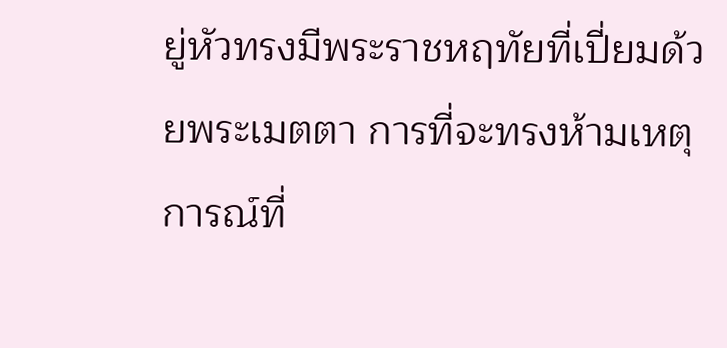ยู่หัวทรงมีพระราชหฤทัยที่เปี่ยมด้วยพระเมตตา การที่จะทรงห้ามเหตุการณ์ที่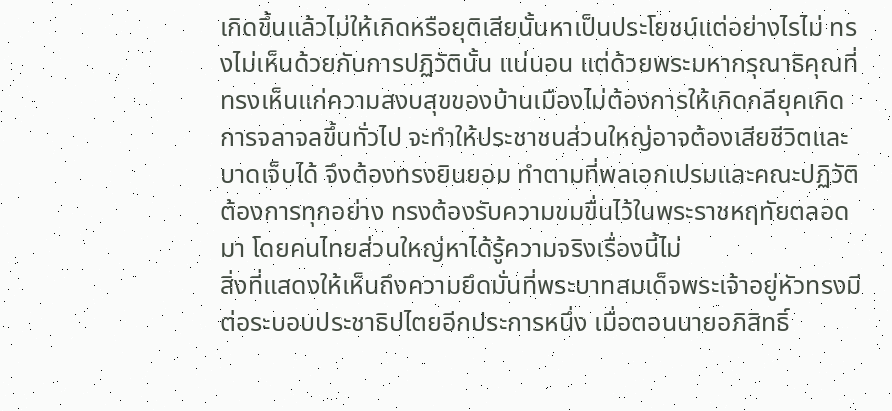เกิดขึ้นแล้วไม่ให้เกิดหรือยุติเสียนั้นหาเป็นประโยชน์แต่อย่างไรไม่ ทรงไม่เห็นด้วยกับการปฏิวัตินั้น แน่นอน แต่ด้วยพระมหากรุณาธิคุณที่ทรงเห็นแก่ความสงบสุขของบ้านเมืองไม่ต้องการให้เกิดกลียุคเกิดการจลาจลขึ้นทั่วไป จะทำให้ประชาชนส่วนใหญ่อาจต้องเสียชีวิตและบาดเจ็บได้ จึงต้องทรงยินยอม ทำตามที่พลเอกเปรมและคณะปฏิวัติต้องการทุกอย่าง ทรงต้องรับความขมขื่นไว้ในพระราชหฤทัยตลอดมา โดยคนไทยส่วนใหญ่หาได้รู้ความจริงเรื่องนี้ไม่
สิ่งที่แสดงให้เห็นถึงความยึดมั่นที่พระบาทสมเด็จพระเจ้าอยู่หัวทรงมีต่อระบอบประชาธิปไตยอีกประการหนึ่ง เมื่อตอนนายอภิสิทธิ์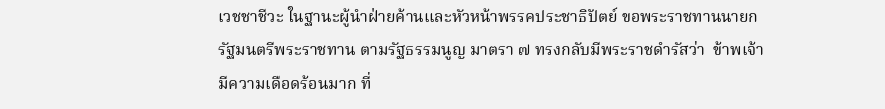เวชชาชีวะ ในฐานะผู้นำฝ่ายค้านและหัวหน้าพรรคประชาธิปัตย์ ขอพระราชทานนายกรัฐมนตรีพระราชทาน ตามรัฐธรรมนูญ มาตรา ๗ ทรงกลับมีพระราชดำรัสว่า  ข้าพเจ้ามีความเดือดร้อนมาก ที่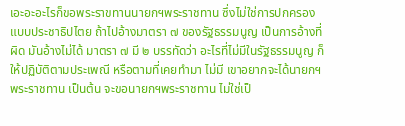เอะอะอะไรก็ขอพระราขทานนายกฯพระราชทาน ซึ่งไม่ใช่การปกครองแบบประชาธิปไตย ถ้าไปอ้างมาตรา ๗ ของรัฐธรรมนูญ เป็นการอ้างที่ผิด มันอ้างไม่ได้ มาตรา ๗ มี ๒ บรรทัดว่า อะไรที่ไม่มีในรัฐธรรมนูญ ก็ให้ปฏิบัติตามประเพณี หรือตามที่เคยทำมา ไม่มี เขาอยากจะได้นายกฯ พระราชทาน เป็นต้น จะขอนายกฯพระราชทาน ไม่ใช่เป็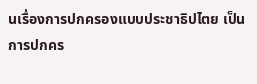นเรื่องการปกครองแบบประชาธิปไตย เป็นการปกคร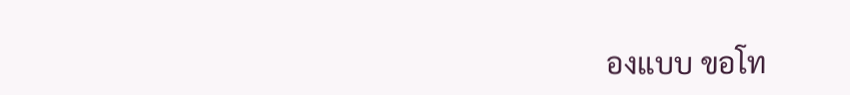องแบบ ขอโท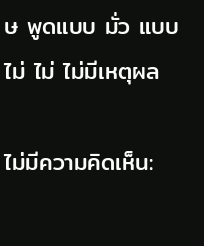ษ พูดแบบ มั่ว แบบไม่ ไม่ ไม่มีเหตุผล

ไม่มีความคิดเห็น: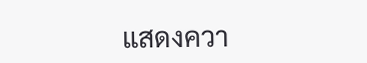แสดงควา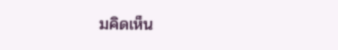มคิดเห็น